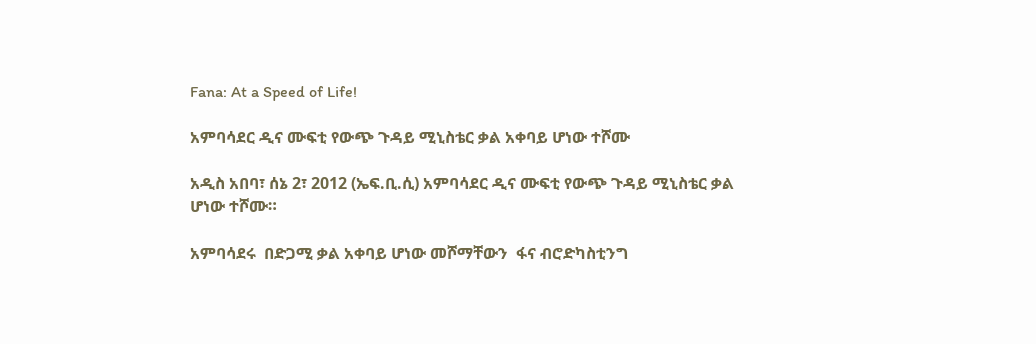Fana: At a Speed of Life!

አምባሳደር ዲና ሙፍቲ የውጭ ጉዳይ ሚኒስቴር ቃል አቀባይ ሆነው ተሾሙ

አዲስ አበባ፣ ሰኔ 2፣ 2012 (ኤፍ.ቢ.ሲ) አምባሳደር ዲና ሙፍቲ የውጭ ጉዳይ ሚኒስቴር ቃል  ሆነው ተሾሙ።

አምባሳደሩ  በድጋሚ ቃል አቀባይ ሆነው መሾማቸውን  ፋና ብሮድካስቲንግ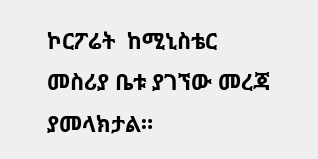ኮርፖሬት  ከሚኒስቴር መስሪያ ቤቱ ያገኘው መረጃ ያመላክታል።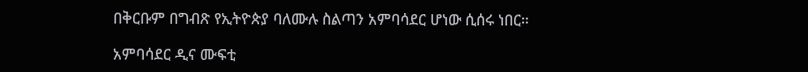በቅርቡም በግብጽ የኢትዮጵያ ባለሙሉ ስልጣን አምባሳደር ሆነው ሲሰሩ ነበር።

አምባሳደር ዲና ሙፍቲ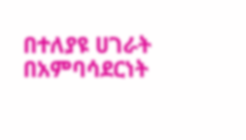በተለያዩ ሀገራት በአምባሳደርነት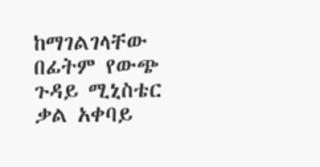ከማገልገላቸው በፊትም የውጭ ጉዳይ ሚኒስቴር ቃል አቀባይ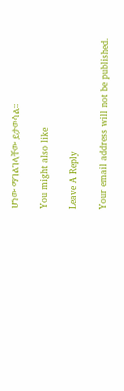ሆነው ማገልገላቸው ይታወሳል።

You might also like

Leave A Reply

Your email address will not be published.